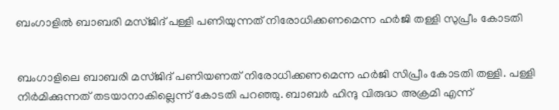ബംഗാളിൽ ബാബരി മസ്ജിദ് പള്ളി പണിയുന്നത് നിരോധിക്കണമെന്ന ഹര്‍ജി തള്ളി സുപ്രീം കോടതി


ബംഗാളിലെ ബാബരി മസ്ജിദ് പണിയണത് നിരോധിക്കണമെന്ന ഹർജി സിപ്രീം കോടതി തള്ളി. പള്ളി നിര്‍മിക്കുന്നത് തടയാനാകില്ലെന്ന് കോടതി പറഞ്ഞു. ബാബര്‍ ഹിന്ദു വിരുദ്ധ അക്രമി എന്ന്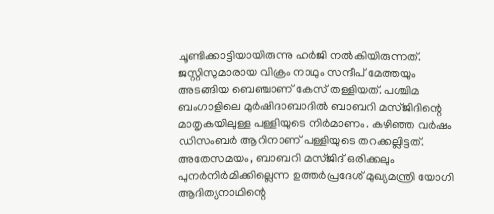ചൂണ്ടിക്കാട്ടിയായിരുന്നു ഹര്‍ജി നൽകിയിരുന്നത്. ജസ്റ്റിസുമാരായ വിക്രം നാഥും സന്ദീപ് മേത്തയും അടങ്ങിയ ബെഞ്ചാണ് കേസ് തള്ളിയത്. പശ്ചിമ ബംഗാളിലെ മുർഷിദാബാദിൽ ബാബറി മസ്ജിദിന്റെ മാതൃകയിലുള്ള പള്ളിയുടെ നി‌ർമാണം. കഴിഞ്ഞ വർഷം ഡിസംബർ ആറിനാണ് പള്ളിയുടെ തറക്കല്ലിട്ടത്. അതേസമയം, ബാബറി മസ്ജിദ് ഒരിക്കലും പുനർനിർമിക്കില്ലെന്ന ഉത്തർപ്രദേശ് മുഖ്യമന്ത്രി യോഗി ആദിത്യനാഥിന്റെ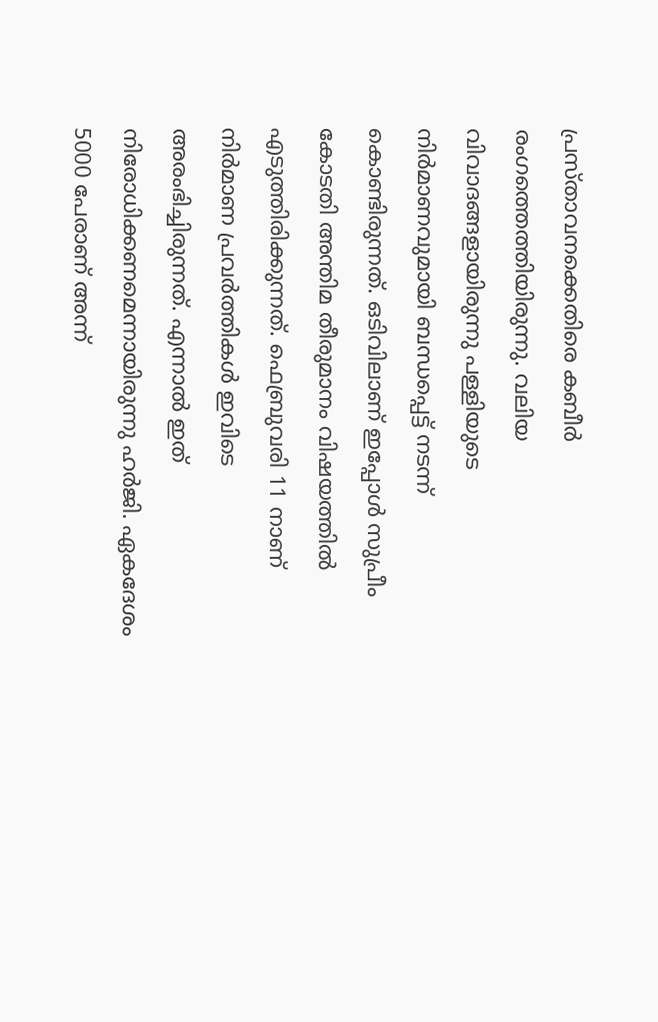പ്രസ്താവനക്കെതിരെ കബീർ രംഗത്തെത്തിയിരുന്നു. വലിയ വിവാദങ്ങളായിരുന്നു പള്ളിയുടെ നിർമാണവുമായി ബന്ധപ്പെട്ട് നടന്ന് കൊണ്ടിരുന്നത്. ഒടിവിലാണ് ഇപ്പോൾ സുപ്രീം കോടതി അന്തിമ തീരുമാനം വിഷയത്തിൽ എടുത്തിരിക്കുന്നത്. ഫെബ്രുവരി 11 നാണ് നിർമാണ പ്രവർത്തികൾ ഇവിടെ അരംഭിച്ചിരുന്നത്. എന്നാൽ ഇത് നിരോധിക്കണമെന്നായിരുന്നു ഹർജി. ഏകദേശം 5000 പേരാണ് അന്ന്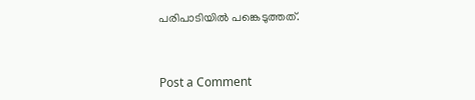പരിപാടിയിൽ പങ്കെടുത്തത്.



Post a Comment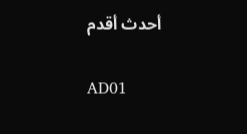أحدث أقدم

AD01